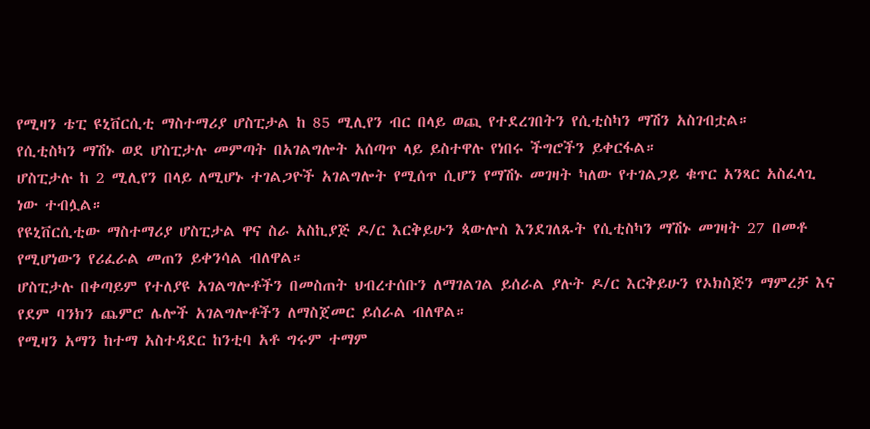የሚዛን ቴፒ ዩኒቨርሲቲ ማስተማሪያ ሆስፒታል ከ 85 ሚሊየን ብር በላይ ወጪ የተደረገበትን የሲቲስካን ማሽን አስገብቷል።
የሲቲስካን ማሽኑ ወደ ሆስፒታሉ መምጣት በአገልግሎት አሰጣጥ ላይ ይስተዋሉ የነበሩ ችግሮችን ይቀርፋል።
ሆስፒታሉ ከ 2 ሚሊየን በላይ ለሚሆኑ ተገልጋዮች አገልግሎት የሚሰጥ ሲሆን የማሽኑ መገዛት ካለው የተገልጋይ ቁጥር አንጻር አስፈላጊ ነው ተብሏል።
የዩኒቨርሲቲው ማስተማሪያ ሆስፒታል ዋና ስራ አስኪያጅ ዶ/ር እርቅይሁን ጳውሎስ እንደገለጹት የሲቲስካን ማሽኑ መገዛት 27 በመቶ የሚሆነውን የሪፈራል መጠን ይቀንሳል ብለዋል።
ሆስፒታሉ በቀጣይም የተለያዩ አገልግሎቶችን በመስጠት ህብረተሰቡን ለማገልገል ይሰራል ያሉት ዶ/ር እርቅይሁን የኦክስጅን ማምረቻ እና የደም ባንክን ጨምሮ ሌሎች አገልግሎቶችን ለማስጀመር ይሰራል ብለዋል።
የሚዛን አማን ከተማ አስተዳደር ከንቲባ አቶ ግሩም ተማም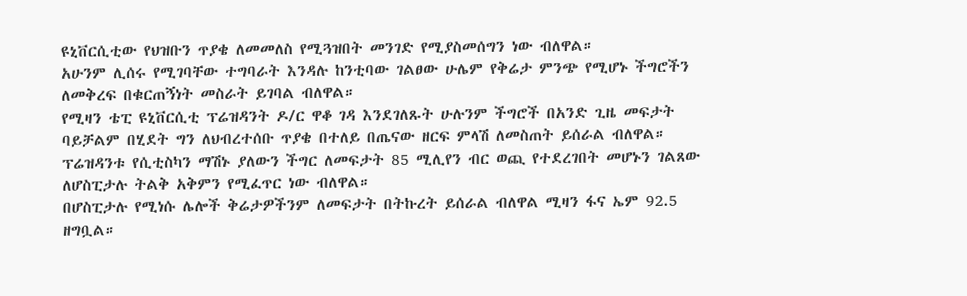ዩኒቨርሲቲው የህዝቡን ጥያቄ ለመመለስ የሚጓዝበት መንገድ የሚያስመሰግን ነው ብለዋል።
አሁንም ሊሰሩ የሚገባቸው ተግባራት እንዳሉ ከንቲባው ገልፀው ሁሌም የቅሬታ ምንጭ የሚሆኑ ችግሮችን ለመቅረፍ በቁርጠኝነት መስራት ይገባል ብለዋል።
የሚዛን ቴፒ ዩኒቨርሲቲ ፕሬዝዳንት ዶ/ር ዋቆ ገዳ እንደገለጹት ሁሉንም ችግሮች በአንድ ጊዜ መፍታት ባይቻልም በሂደት ግን ለህብረተሰቡ ጥያቄ በተለይ በጤናው ዘርፍ ምላሽ ለመስጠት ይሰራል ብለዋል።
ፕሬዝዳንቱ የሲቲስካን ማሽኑ ያለውን ችግር ለመፍታት 85 ሚሊየን ብር ወጪ የተደረገበት መሆኑን ገልጸው ለሆስፒታሉ ትልቅ አቅምን የሚፈጥር ነው ብለዋል።
በሆስፒታሉ የሚነሱ ሌሎች ቅሬታዎችንም ለመፍታት በትኩረት ይሰራል ብለዋል ሚዛን ፋና ኤም 92.5
ዘግቧል።